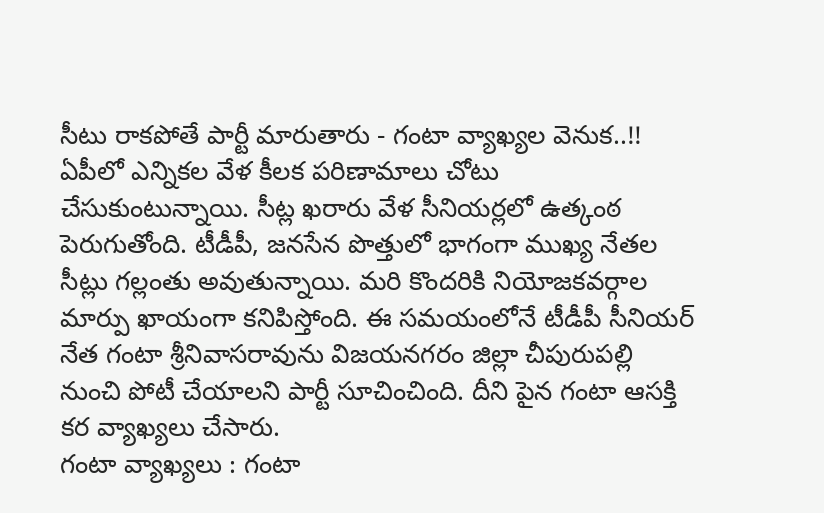సీటు రాకపోతే పార్టీ మారుతారు - గంటా వ్యాఖ్యల వెనుక..!!
ఏపీలో ఎన్నికల వేళ కీలక పరిణామాలు చోటు చేసుకుంటున్నాయి. సీట్ల ఖరారు వేళ సీనియర్లలో ఉత్కంఠ పెరుగుతోంది. టీడీపీ, జనసేన పొత్తులో భాగంగా ముఖ్య నేతల సీట్లు గల్లంతు అవుతున్నాయి. మరి కొందరికి నియోజకవర్గాల మార్పు ఖాయంగా కనిపిస్తోంది. ఈ సమయంలోనే టీడీపీ సీనియర్ నేత గంటా శ్రీనివాసరావును విజయనగరం జిల్లా చీపురుపల్లి నుంచి పోటీ చేయాలని పార్టీ సూచించింది. దీని పైన గంటా ఆసక్తి కర వ్యాఖ్యలు చేసారు.
గంటా వ్యాఖ్యలు : గంటా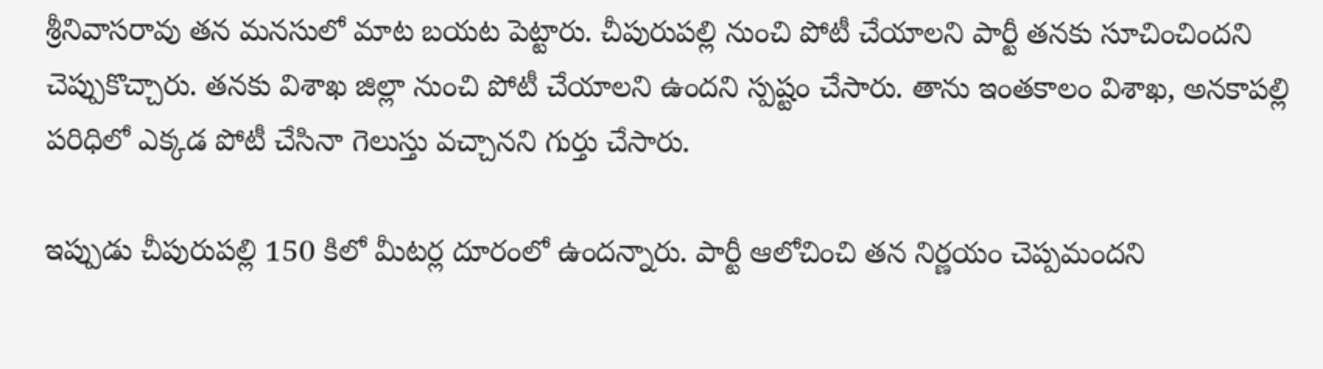శ్రీనివాసరావు తన మనసులో మాట బయట పెట్టారు. చీపురుపల్లి నుంచి పోటీ చేయాలని పార్టీ తనకు సూచించిందని చెప్పుకొచ్చారు. తనకు విశాఖ జిల్లా నుంచి పోటీ చేయాలని ఉందని స్పష్టం చేసారు. తాను ఇంతకాలం విశాఖ, అనకాపల్లి పరిధిలో ఎక్కడ పోటీ చేసినా గెలుస్తు వచ్చానని గుర్తు చేసారు.

ఇప్పుడు చీపురుపల్లి 150 కిలో మీటర్ల దూరంలో ఉందన్నారు. పార్టీ ఆలోచించి తన నిర్ణయం చెప్పమందని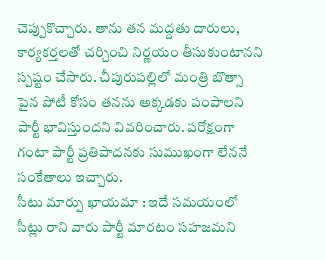చెప్పుకొచ్చారు. తాను తన మద్దతు దారులు, కార్యకర్తలతో చర్చించి నిర్ణయం తీసుకుంటానని స్పష్టం చేసారు. చీపురుపల్లిలో మంత్రి బొత్సా పైన పోటీ కోసం తనను అక్కడకు పంపాలని పార్టీ భావిస్తుందని వివరించారు. పరోక్షంగా గంటా పార్టీ ప్రతిపాదనకు సుముఖంగా లేననే సంకేతాలు ఇచ్చారు.
సీటు మార్పు ఖాయమా : ఇదే సమయంలో సీట్లు రాని వారు పార్టీ మారటం సహజమని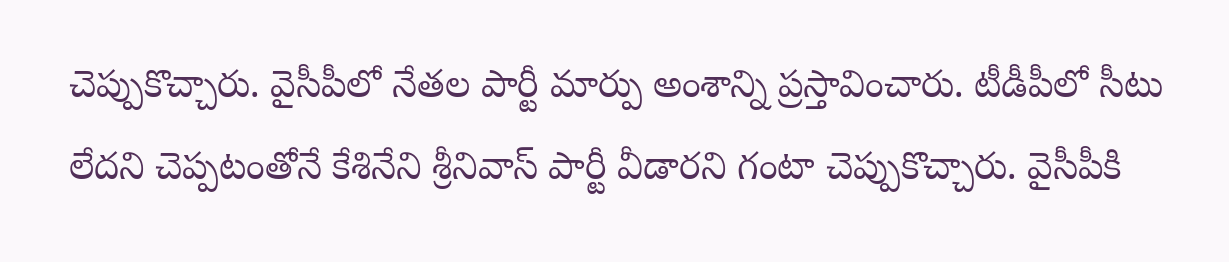చెప్పుకొచ్చారు. వైసీపీలో నేతల పార్టీ మార్పు అంశాన్ని ప్రస్తావించారు. టీడీపీలో సీటు లేదని చెప్పటంతోనే కేశినేని శ్రీనివాస్ పార్టీ వీడారని గంటా చెప్పుకొచ్చారు. వైసీపీకి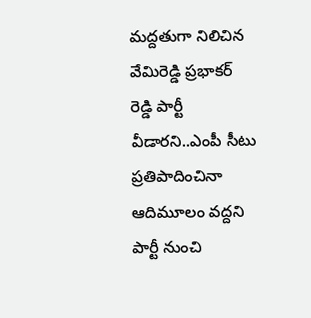మద్దతుగా నిలిచిన వేమిరెడ్డి ప్రభాకర్ రెడ్డి పార్టీ వీడారని..ఎంపీ సీటు ప్రతిపాదించినా ఆదిమూలం వద్దని పార్టీ నుంచి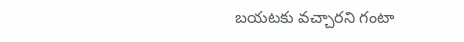బయటకు వచ్చారని గంటా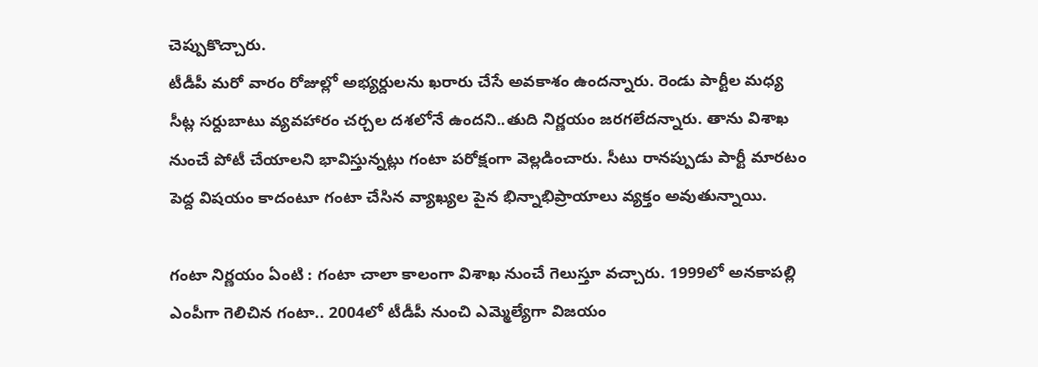చెప్పుకొచ్చారు.
టీడీపీ మరో వారం రోజుల్లో అభ్యర్దులను ఖరారు చేసే అవకాశం ఉందన్నారు. రెండు పార్టీల మధ్య సీట్ల సర్దుబాటు వ్యవహారం చర్చల దశలోనే ఉందని..తుది నిర్ణయం జరగలేదన్నారు. తాను విశాఖ నుంచే పోటీ చేయాలని భావిస్తున్నట్లు గంటా పరోక్షంగా వెల్లడించారు. సీటు రానప్పుడు పార్టీ మారటం పెద్ద విషయం కాదంటూ గంటా చేసిన వ్యాఖ్యల పైన భిన్నాభిప్రాయాలు వ్యక్తం అవుతున్నాయి.

గంటా నిర్ణయం ఏంటి : గంటా చాలా కాలంగా విశాఖ నుంచే గెలుస్తూ వచ్చారు. 1999లో అనకాపల్లి ఎంపీగా గెలిచిన గంటా.. 2004లో టీడీపీ నుంచి ఎమ్మెల్యేగా విజయం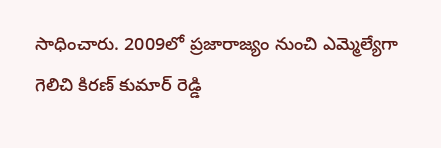సాధించారు. 2009లో ప్రజారాజ్యం నుంచి ఎమ్మెల్యేగా గెలిచి కిరణ్ కుమార్ రెడ్డి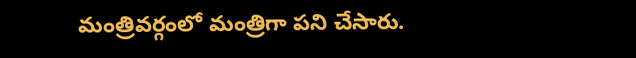మంత్రివర్గంలో మంత్రిగా పని చేసారు.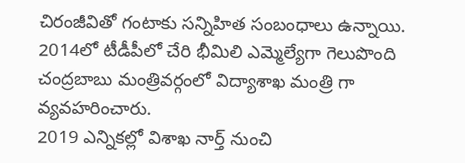చిరంజీవితో గంటాకు సన్నిహిత సంబంధాలు ఉన్నాయి. 2014లో టీడీపీలో చేరి భీమిలి ఎమ్మెల్యేగా గెలుపొంది చంద్రబాబు మంత్రివర్గంలో విద్యాశాఖ మంత్రి గా వ్యవహరించారు.
2019 ఎన్నికల్లో విశాఖ నార్త్ నుంచి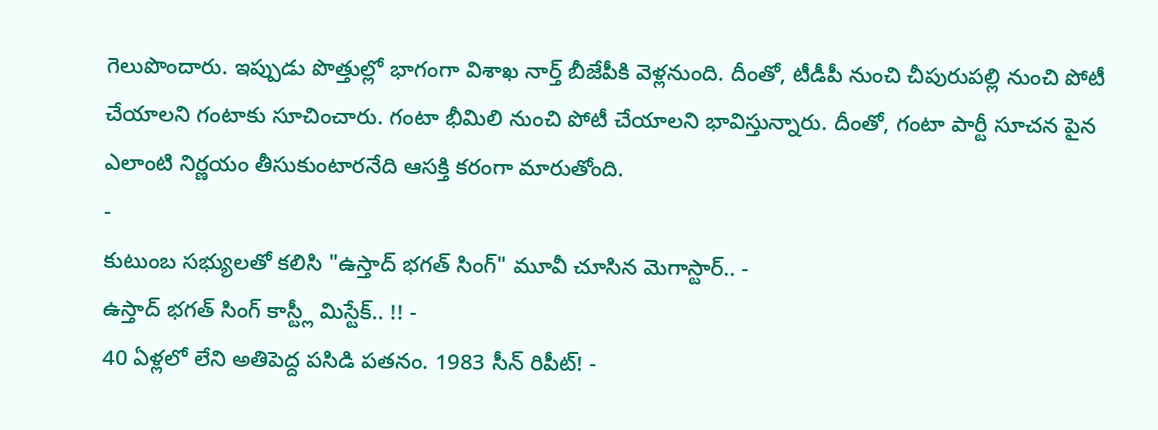గెలుపొందారు. ఇప్పుడు పొత్తుల్లో భాగంగా విశాఖ నార్త్ బీజేపీకి వెళ్లనుంది. దీంతో, టీడీపీ నుంచి చీపురుపల్లి నుంచి పోటీ చేయాలని గంటాకు సూచించారు. గంటా భీమిలి నుంచి పోటీ చేయాలని భావిస్తున్నారు. దీంతో, గంటా పార్టీ సూచన పైన ఎలాంటి నిర్ణయం తీసుకుంటారనేది ఆసక్తి కరంగా మారుతోంది.
-
కుటుంబ సభ్యులతో కలిసి "ఉస్తాద్ భగత్ సింగ్" మూవీ చూసిన మెగాస్టార్.. -
ఉస్తాద్ భగత్ సింగ్ కాస్ట్లీ మిస్టేక్.. !! -
40 ఏళ్లలో లేని అతిపెద్ద పసిడి పతనం. 1983 సీన్ రిపీట్! -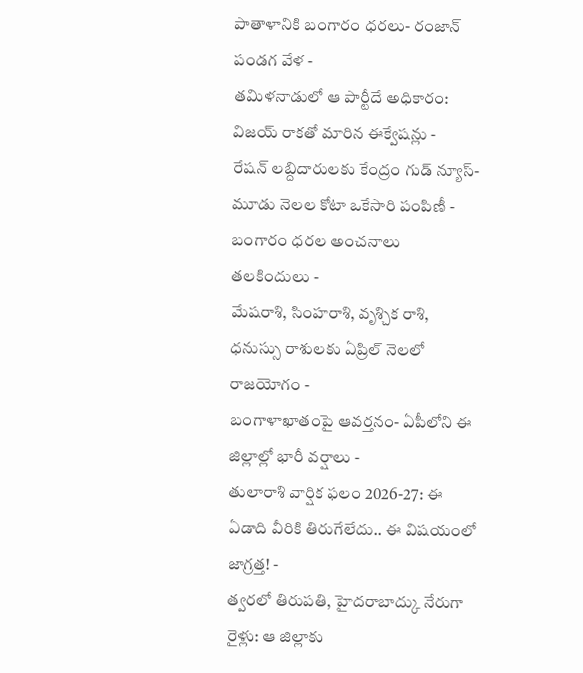పాతాళానికి బంగారం ధరలు- రంజాన్ పండగ వేళ -
తమిళనాడులో ఆ పార్టీదే అధికారం: విజయ్ రాకతో మారిన ఈక్వేషన్లు -
రేషన్ లబ్దిదారులకు కేంద్రం గుడ్ న్యూస్- మూడు నెలల కోటా ఒకేసారి పంపిణీ -
బంగారం ధరల అంచనాలు తలకిందులు -
మేషరాశి, సింహరాశి, వృశ్చిక రాశి, ధనుస్సు రాశులకు ఏప్రిల్ నెలలో రాజయోగం -
బంగాళాఖాతంపై ఆవర్తనం- ఏపీలోని ఈ జిల్లాల్లో భారీ వర్షాలు -
తులారాశి వార్షిక ఫలం 2026-27: ఈ ఏడాది వీరికి తిరుగేలేదు.. ఈ విషయంలో జాగ్రత్త! -
త్వరలో తిరుపతి, హైదరాబాద్కు నేరుగా రైళ్లు: ఆ జిల్లాకు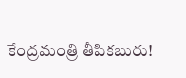కేంద్రమంత్రి తీపికబురు!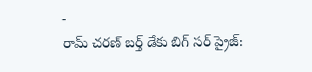-
రామ్ చరణ్ బర్త్ డేకు బిగ్ సర్ ప్రైజ్: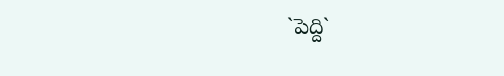`పెద్ది`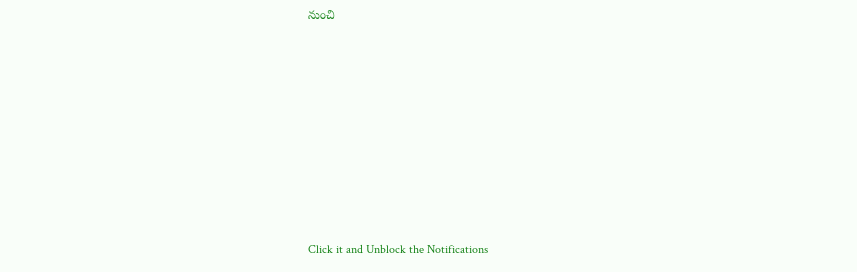నుంచి












Click it and Unblock the Notifications